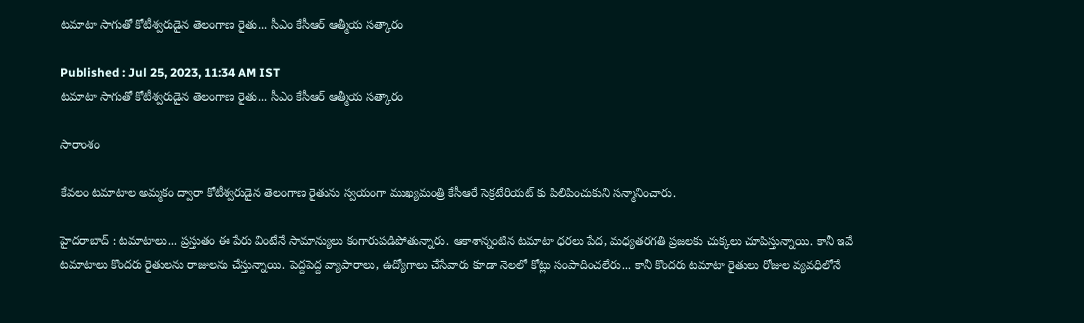టమాటా సాగుతో కోటీశ్వరుడైన తెలంగాణ రైతు... సీఎం కేసీఆర్ ఆత్మీయ సత్కారం

Published : Jul 25, 2023, 11:34 AM IST
టమాటా సాగుతో కోటీశ్వరుడైన తెలంగాణ రైతు... సీఎం కేసీఆర్ ఆత్మీయ సత్కారం

సారాంశం

కేవలం టమాటాల అమ్మకం ద్వారా కోటీశ్వరుడైన తెలంగాణ రైతును స్వయంగా ముఖ్యమంత్రి కేసీఆరే సెక్రటేరియట్ కు పిలిపించుకుని సన్మానించారు.

హైదరాబాద్ : టమాటాలు... ప్రస్తుతం ఈ పేరు వింటేనే సామాన్యులు కంగారుపడిపోతున్నారు. ఆకాశాన్నంటిన టమాటా ధరలు పేద, మధ్యతరగతి ప్రజలకు చుక్కలు చూపిస్తున్నాయి. కానీ ఇవే టమాటాలు కొందరు రైతులను రాజులను చేస్తున్నాయి. పెద్దపెద్ద వ్యాపారాలు, ఉద్యోగాలు చేసేవారు కూడా నెలలో కోట్లు సంపాదించలేరు... కానీ కొందరు టమాటా రైతులు రోజుల వ్యవధిలోనే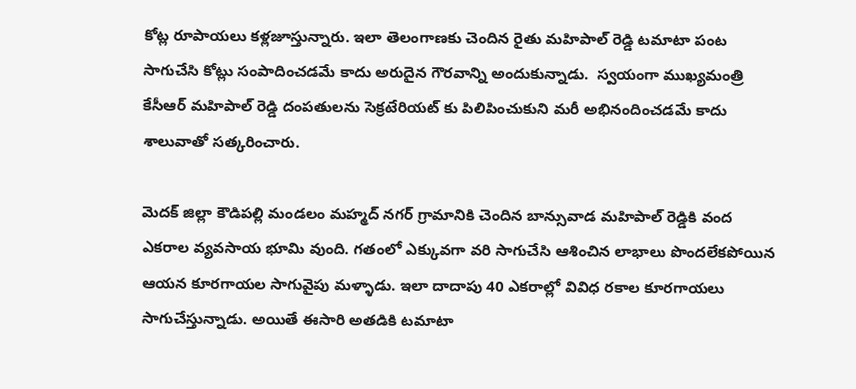కోట్ల రూపాయలు కళ్లజూస్తున్నారు. ఇలా తెలంగాణకు చెందిన రైతు మహిపాల్ రెడ్డి టమాటా పంట సాగుచేసి కోట్లు సంపాదించడమే కాదు అరుదైన గౌరవాన్ని అందుకున్నాడు.  స్వయంగా ముఖ్యమంత్రి కేసీఆర్ మహిపాల్ రెడ్డి దంపతులను సెక్రటేరియట్ కు పిలిపించుకుని మరీ అభినందించడమే కాదు శాలువాతో సత్కరించారు.

మెదక్ జిల్లా కౌడిపల్లి మండలం మహ్మద్ నగర్ గ్రామానికి చెందిన బాన్సువాడ మహిపాల్ రెడ్డికి వంద ఎకరాల వ్యవసాయ భూమి వుంది. గతంలో ఎక్కువగా వరి సాగుచేసి ఆశించిన లాభాలు పొందలేకపోయిన ఆయన కూరగాయల సాగువైపు మళ్ళాడు. ఇలా దాదాపు 40 ఎకరాల్లో వివిధ రకాల కూరగాయలు సాగుచేస్తున్నాడు. అయితే ఈసారి అతడికి టమాటా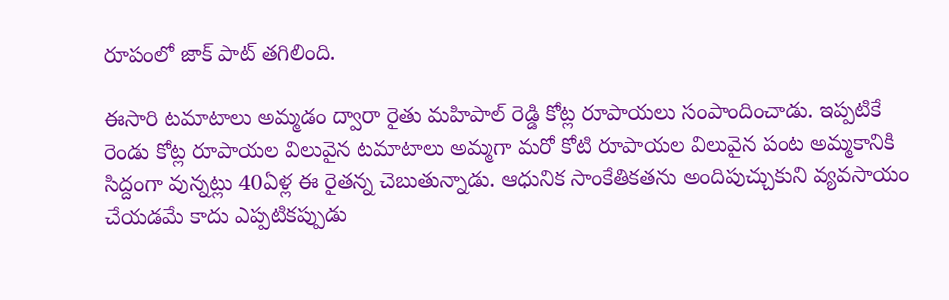రూపంలో జాక్ పాట్ తగిలింది.

ఈసారి టమాటాలు అమ్మడం ద్వారా రైతు మహిపాల్ రెడ్డి కోట్ల రూపాయలు సంపాందించాడు. ఇప్పటికే రెండు కోట్ల రూపాయల విలువైన టమాటాలు అమ్మగా మరో కోటి రూపాయల విలువైన పంట అమ్మకానికి సిద్దంగా వున్నట్లు 40ఏళ్ల ఈ రైతన్న చెబుతున్నాడు. ఆధునిక సాంకేతికతను అందిపుచ్చుకుని వ్యవసాయం చేయడమే కాదు ఎప్పటికప్పుడు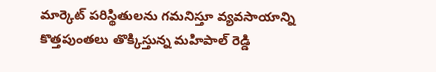మార్కెట్ పరిస్థితులను గమనిస్తూ వ్యవసాయాన్ని కొత్తపుంతలు తొక్కిస్తున్న మహిపాల్ రెడ్డి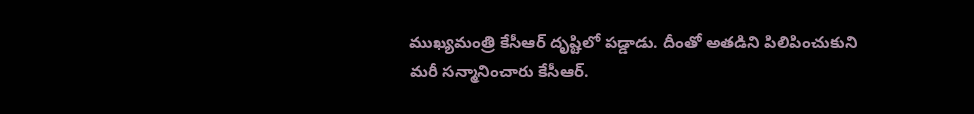ముఖ్యమంత్రి కేసీఆర్ దృష్టిలో పడ్డాడు. దీంతో అతడిని పిలిపించుకుని మరీ సన్మానించారు కేసీఆర్.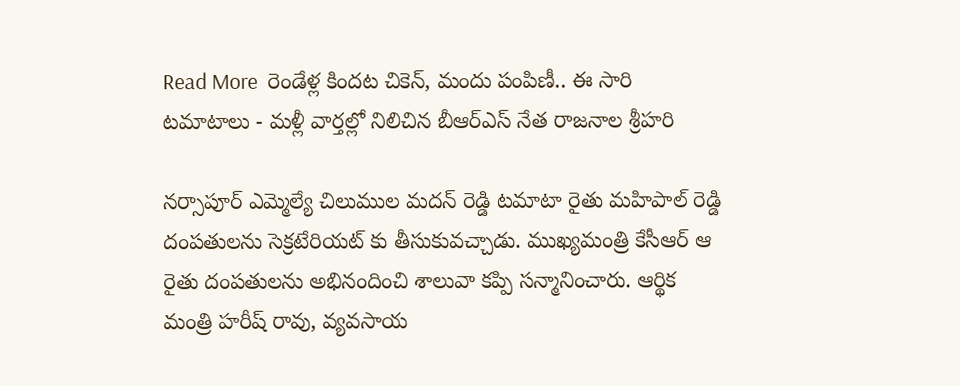Read More  రెండేళ్ల కిందట చికెన్, మందు పంపిణీ.. ఈ సారి టమాటాలు - మళ్లీ వార్తల్లో నిలిచిన బీఆర్ఎస్ నేత రాజనాల శ్రీహరి

నర్సాపూర్ ఎమ్మెల్యే చిలుముల మదన్ రెడ్డి టమాటా రైతు మహిపాల్ రెడ్డి దంపతులను సెక్రటేరియట్ కు తీసుకువచ్చాడు. ముఖ్యమంత్రి కేసీఆర్ ఆ రైతు దంపతులను అభినందించి శాలువా కప్పి సన్మానించారు. ఆర్థిక మంత్రి హరీష్ రావు, వ్యవసాయ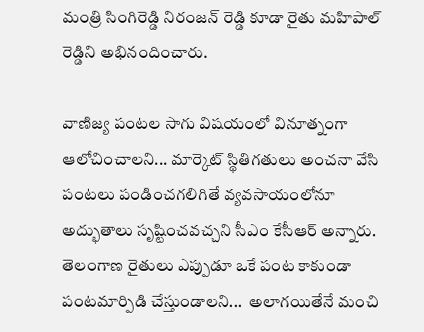మంత్రి సింగిరెడ్డి నిరంజన్ రెడ్డి కూడా రైతు మహిపాల్ రెడ్డిని అభినందించారు.

వాణిజ్య పంటల సాగు విషయంలో వినూత్నంగా ఆలోచించాలని... మార్కెట్ స్థితిగతులు అంచనా వేసి పంటలు పండించగలిగితే వ్యవసాయంలోనూ అద్భుతాలు సృష్టించవచ్చని సీఎం కేసీఆర్ అన్నారు. తెలంగాణ రైతులు ఎప్పుడూ ఒకే పంట కాకుండా పంటమార్పిడి చేస్తుండాలని...  అలాగయితేనే మంచి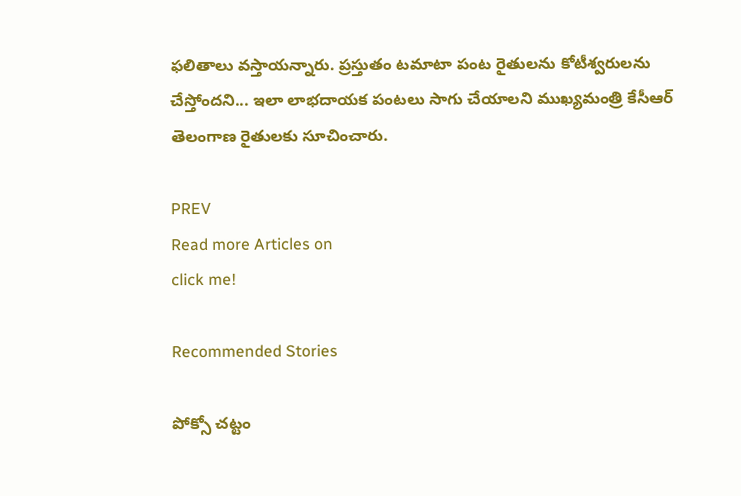ఫలితాలు వస్తాయన్నారు. ప్రస్తుతం టమాటా పంట రైతులను కోటీశ్వరులను చేస్తోందని... ఇలా లాభదాయక పంటలు సాగు చేయాలని ముఖ్యమంత్రి కేసీఆర్ తెలంగాణ రైతులకు సూచించారు.

PREV
Read more Articles on
click me!

Recommended Stories

పోక్సో చట్టం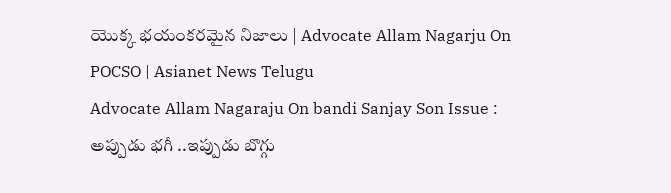యొక్క భయంకరమైన నిజాలు | Advocate Allam Nagarju On POCSO | Asianet News Telugu
Advocate Allam Nagaraju On bandi Sanjay Son Issue : అప్పుడు భగీ ..ఇప్పుడు బొగ్గు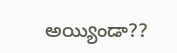అయ్యిండా??